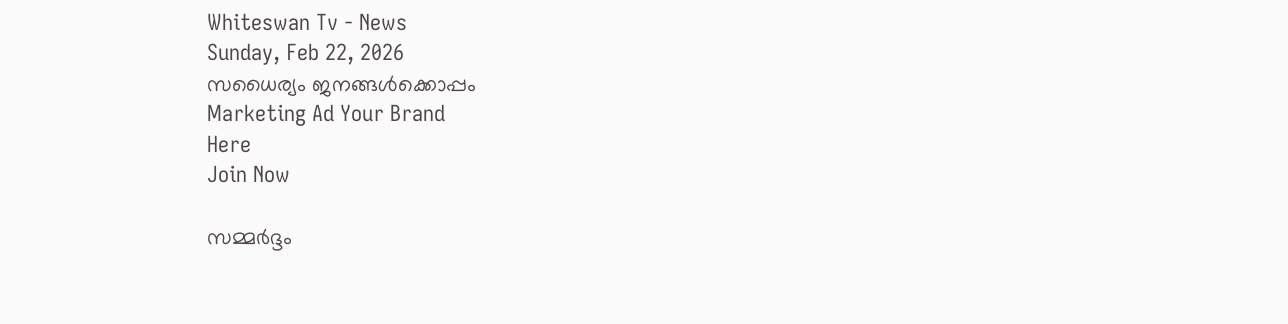Whiteswan Tv - News
Sunday, Feb 22, 2026
സധൈര്യം ജനങ്ങൾക്കൊപ്പം
Marketing Ad Your Brand
Here
Join Now

സമ്മർദ്ദം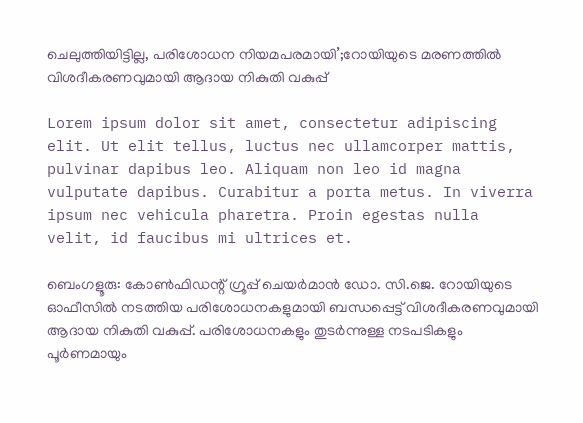ചെലുത്തിയിട്ടില്ല, പരിശോധന നിയമപരമായി’;റോയിയുടെ മരണത്തിൽ വിശദീകരണവുമായി ആദായ നികുതി വകുപ്പ്

Lorem ipsum dolor sit amet, consectetur adipiscing elit. Ut elit tellus, luctus nec ullamcorper mattis, pulvinar dapibus leo. Aliquam non leo id magna vulputate dapibus. Curabitur a porta metus. In viverra ipsum nec vehicula pharetra. Proin egestas nulla velit, id faucibus mi ultrices et.

ബെംഗളൂരു: കോൺഫിഡന്റ് ഗ്രൂപ്പ് ചെയർമാൻ ഡോ. സി.ജെ. റോയിയുടെ ഓഫീസിൽ നടത്തിയ പരിശോധനകളുമായി ബന്ധപ്പെട്ട് വിശദീകരണവുമായി ആദായ നികുതി വകുപ്പ്. പരിശോധനകളും തുടർന്നുള്ള നടപടികളും പൂർണമായും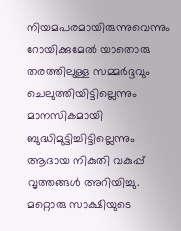നിയമപരമായിരുന്നുവെന്നും റോയിക്കുമേൽ യാതൊരു തരത്തിലുള്ള സമ്മർദ്ദവും ചെലുത്തിയിട്ടില്ലെന്നും മാനസികമായി ബുദ്ധിമുട്ടിച്ചിട്ടില്ലെന്നും ആദായ നികുതി വകുപ്പ് വൃത്തങ്ങൾ അറിയിച്ചു. മറ്റൊരു സാക്ഷിയുടെ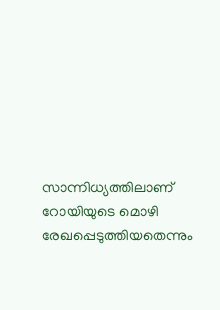സാന്നിധ്യത്തിലാണ് റോയിയുടെ മൊഴി രേഖപ്പെടുത്തിയതെന്നും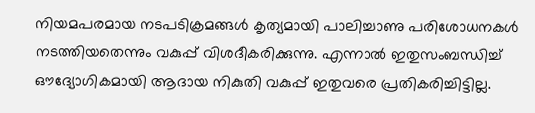നിയമപരമായ നടപടിക്രമങ്ങൾ കൃത്യമായി പാലിച്ചാണു പരിശോധനകൾ നടത്തിയതെന്നും വകുപ്പ് വിശദീകരിക്കുന്നു. എന്നാൽ ഇതുസംബന്ധിച്ച് ഔദ്യോഗികമായി ആദായ നികുതി വകുപ്പ് ഇതുവരെ പ്രതികരിച്ചിട്ടില്ല.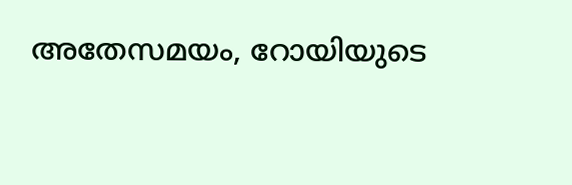അതേസമയം, റോയിയുടെ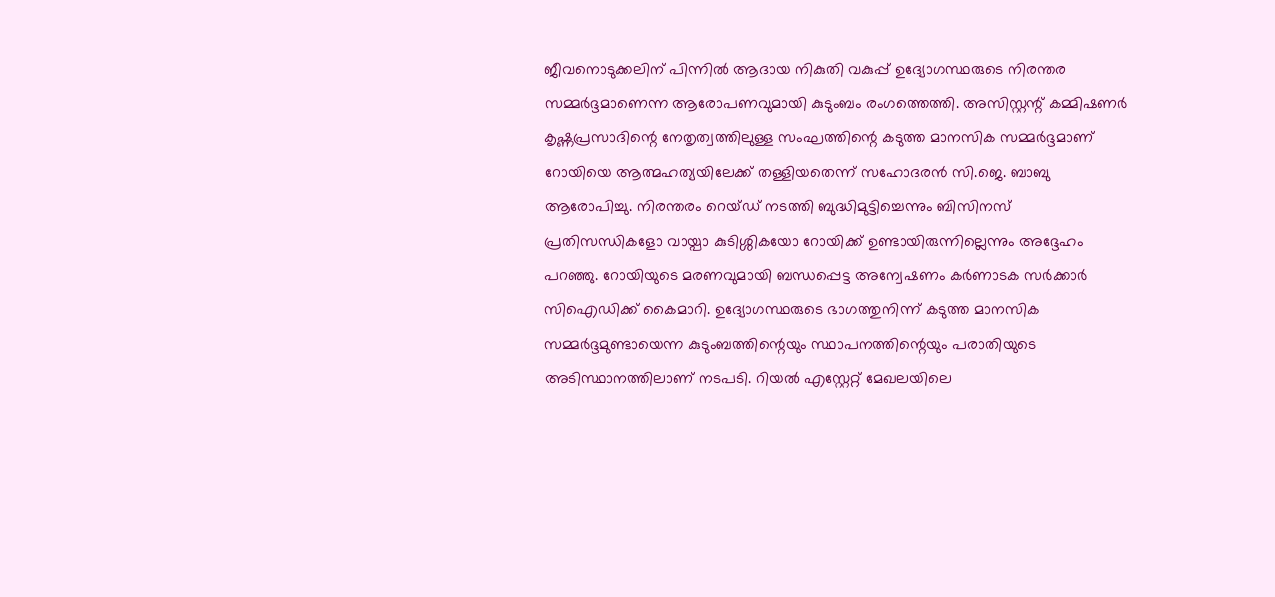ജീവനൊടുക്കലിന് പിന്നിൽ ആദായ നികുതി വകുപ്പ് ഉദ്യോഗസ്ഥരുടെ നിരന്തര സമ്മർദ്ദമാണെന്ന ആരോപണവുമായി കുടുംബം രംഗത്തെത്തി. അസിസ്റ്റന്റ് കമ്മിഷണർ കൃഷ്ണപ്രസാദിന്റെ നേതൃത്വത്തിലുള്ള സംഘത്തിന്റെ കടുത്ത മാനസിക സമ്മർദ്ദമാണ് റോയിയെ ആത്മഹത്യയിലേക്ക് തള്ളിയതെന്ന് സഹോദരൻ സി.ജെ. ബാബു ആരോപിച്ചു. നിരന്തരം റെയ്‌ഡ് നടത്തി ബുദ്ധിമുട്ടിച്ചെന്നും ബിസിനസ് പ്രതിസന്ധികളോ വായ്പാ കുടിശ്ശികയോ റോയിക്ക് ഉണ്ടായിരുന്നില്ലെന്നും അദ്ദേഹം പറഞ്ഞു. റോയിയുടെ മരണവുമായി ബന്ധപ്പെട്ട അന്വേഷണം കർണാടക സർക്കാർ സിഐഡിക്ക് കൈമാറി. ഉദ്യോഗസ്ഥരുടെ ഭാഗത്തുനിന്ന് കടുത്ത മാനസിക സമ്മർദ്ദമുണ്ടായെന്ന കുടുംബത്തിന്റെയും സ്ഥാപനത്തിന്റെയും പരാതിയുടെ അടിസ്ഥാനത്തിലാണ് നടപടി. റിയൽ എസ്റ്റേറ്റ് മേഖലയിലെ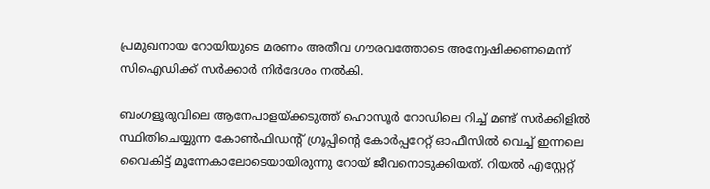പ്രമുഖനായ റോയിയുടെ മരണം അതീവ ഗൗരവത്തോടെ അന്വേഷിക്കണമെന്ന് സിഐഡിക്ക് സർക്കാർ നിർദേശം നൽകി.

ബംഗളൂരുവിലെ ആനേപാളയ്ക്കടുത്ത് ഹൊസൂർ റോഡിലെ റിച്ച് മണ്ട് സർക്കിളിൽ സ്ഥിതിചെയ്യുന്ന കോൺഫിഡന്റ് ഗ്രൂപ്പിന്റെ കോർപ്പറേറ്റ് ഓഫീസിൽ വെച്ച് ഇന്നലെ വൈകിട്ട് മൂന്നേകാലോടെയായിരുന്നു റോയ് ജീവനൊടുക്കിയത്. റിയൽ എസ്റ്റേറ്റ്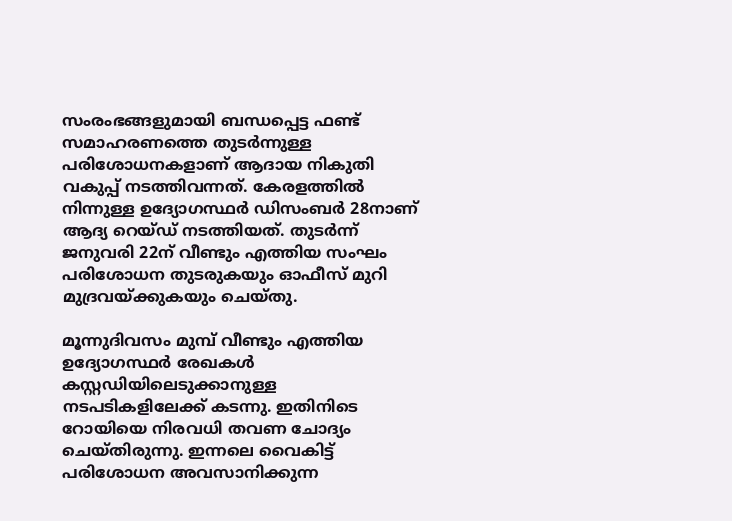സംരംഭങ്ങളുമായി ബന്ധപ്പെട്ട ഫണ്ട് സമാഹരണത്തെ തുടർന്നുള്ള പരിശോധനകളാണ് ആദായ നികുതി വകുപ്പ് നടത്തിവന്നത്. കേരളത്തിൽ നിന്നുള്ള ഉദ്യോഗസ്ഥർ ഡിസംബർ 28നാണ് ആദ്യ റെയ്‌ഡ് നടത്തിയത്. തുടർന്ന് ജനുവരി 22ന് വീണ്ടും എത്തിയ സംഘം പരിശോധന തുടരുകയും ഓഫീസ് മുറി മുദ്രവയ്ക്കുകയും ചെയ്തു.

മൂന്നുദിവസം മുമ്പ് വീണ്ടും എത്തിയ ഉദ്യോഗസ്ഥർ രേഖകൾ കസ്റ്റഡിയിലെടുക്കാനുള്ള നടപടികളിലേക്ക് കടന്നു. ഇതിനിടെ റോയിയെ നിരവധി തവണ ചോദ്യം ചെയ്തിരുന്നു. ഇന്നലെ വൈകിട്ട് പരിശോധന അവസാനിക്കുന്ന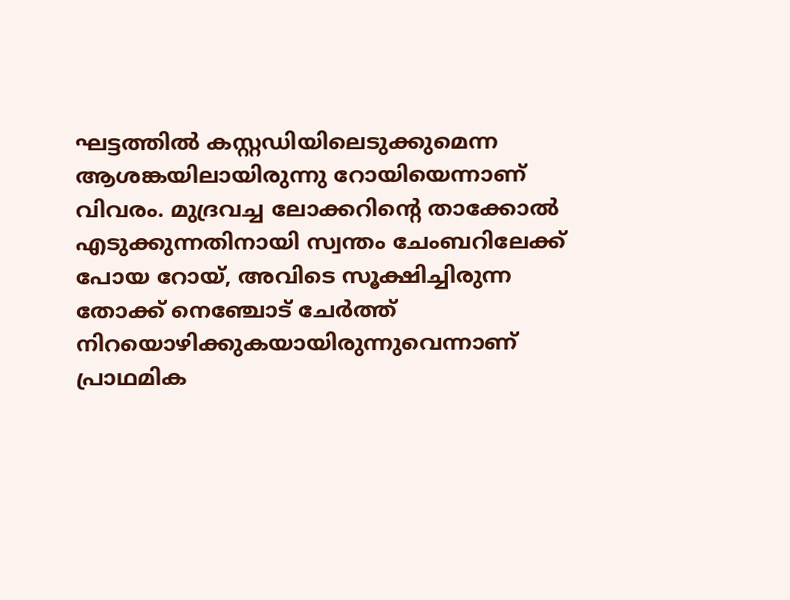ഘട്ടത്തിൽ കസ്റ്റഡിയിലെടുക്കുമെന്ന ആശങ്കയിലായിരുന്നു റോയിയെന്നാണ് വിവരം. മുദ്രവച്ച ലോക്കറിന്റെ താക്കോൽ എടുക്കുന്നതിനായി സ്വന്തം ചേംബറിലേക്ക് പോയ റോയ്, അവിടെ സൂക്ഷിച്ചിരുന്ന തോക്ക് നെഞ്ചോട് ചേർത്ത് നിറയൊഴിക്കുകയായിരുന്നുവെന്നാണ് പ്രാഥമിക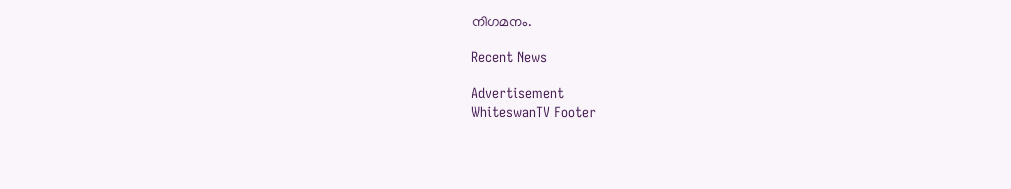നിഗമനം.

Recent News

Advertisement
WhiteswanTV Footer